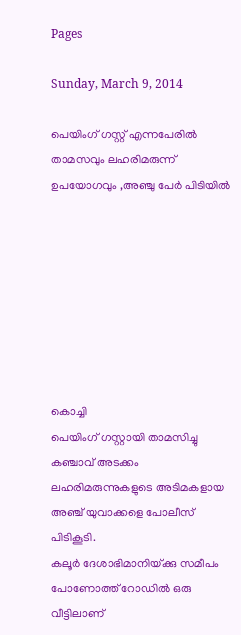Pages

Sunday, March 9, 2014

പെയിംഗ്‌ ഗസ്റ്റ്‌ എന്നപേരില്‍ താമസവും ലഹരിമരുന്ന്‌ ഉപയോഗവും ,അഞ്ചു പേര്‍ പിടിയില്‍








കൊച്ചി
പെയിംഗ്‌ ഗസ്റ്റായി താമസിച്ചു കഞ്ചാവ്‌ അടക്കം ലഹരിമരുന്നുകളുടെ അടിമകളായ അഞ്ച്‌ യുവാക്കളെ പോലീസ്‌ പിടികൂടി.
കലൂര്‍ ദേശാഭിമാനിയ്‌ക്കു സമീപം പോണോത്ത്‌ റോഡില്‍ ഒരു വീട്ടിലാണ്‌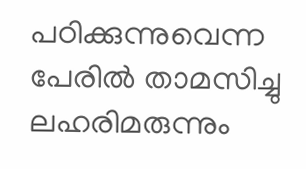പഠിക്കുന്നുവെന്ന പേരില്‍ താമസിച്ചു ലഹരിമരുന്നും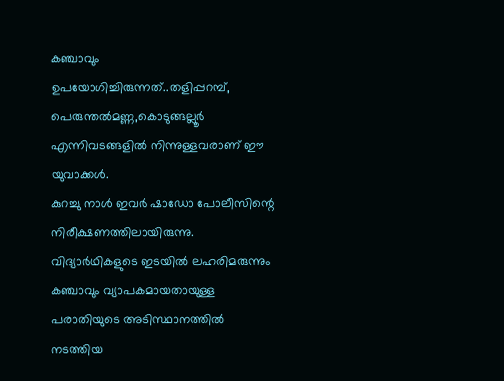കഞ്ചാവും ഉപയോഗിച്ചിരുന്നത്‌..തളിപ്പറമ്പ്‌, പെരുന്തല്‍മണ്ണ,കൊടുങ്ങല്ലൂര്‍ എന്നിവടങ്ങളില്‍ നിന്നുള്ളവരാണ്‌ ഈ യുവാക്കള്‍.
കുറച്ചു നാള്‍ ഇവര്‍ ഷാഡോ പോലീസിന്റെ നിരീക്ഷണത്തിലായിരുന്നു. വിദ്യാര്‍ഥികളുടെ ഇടയില്‍ ലഹരിമരുന്നും കഞ്ചാവും വ്യാപകമായതായുള്ള പരാതിയുടെ അടിസ്ഥാനത്തില്‍ നടത്തിയ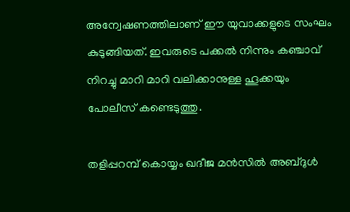അന്വേഷണത്തിലാണ്‌ ഈ യുവാക്കളുടെ സംഘം കുടുങ്ങിയത്‌. ഇവരുടെ പക്കല്‍ നിന്നും കഞ്ചാവ്‌ നിറച്ചു മാറി മാറി വലിക്കാനുള്ള ഹൂക്കയും പോലീസ്‌ കണ്ടെടുത്തു.

തളിപ്പറമ്പ്‌ കൊയ്യം ഖദീജ മന്‍സില്‍ അബ്‌ദുള്‍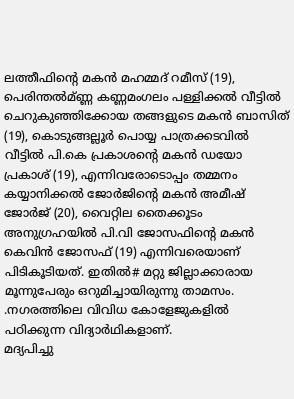ലത്തീഫിന്റെ മകന്‍ മഹമ്മദ്‌ റമീസ്‌ (19), പെരിന്തല്‍മ്‌ണ്ണ കണ്ണമംഗലം പള്ളിക്കല്‍ വീട്ടില്‍ ചെറുകുഞ്ഞിക്കോയ തങ്ങളുടെ മകന്‍ ബാസിത്‌ (19), കൊടുങ്ങല്ലൂര്‍ പൊയ്യ പാത്രക്കടവില്‍ വീട്ടില്‍ പി.കെ പ്രകാശന്റെ മകന്‍ ഡയോ പ്രകാശ്‌ (19), എന്നിവരോടൊപ്പം തമ്മനം കയ്യാനിക്കല്‍ ജോര്‍ജിന്റെ മകന്‍ അമീഷ്‌ ജോര്‍ജ്‌ (20), വൈറ്റില തൈക്കൂടം അനുഗ്രഹയില്‍ പി.വി ജോസഫിന്റെ മകന്‍ കെവിന്‍ ജോസഫ്‌ (19) എന്നിവരെയാണ്‌ പിടികൂടിയത്‌. ഇതില്‍# മറ്റു ജില്ലാക്കാരായ മൂന്നുപേരും ഒറുമിച്ചായിരുന്നു താമസം. .നഗരത്തിലെ വിവിധ കോളേജുകളില്‍ പഠിക്കുന്ന വിദ്യാര്‍ഥികളാണ്‌.
മദ്യപിച്ചു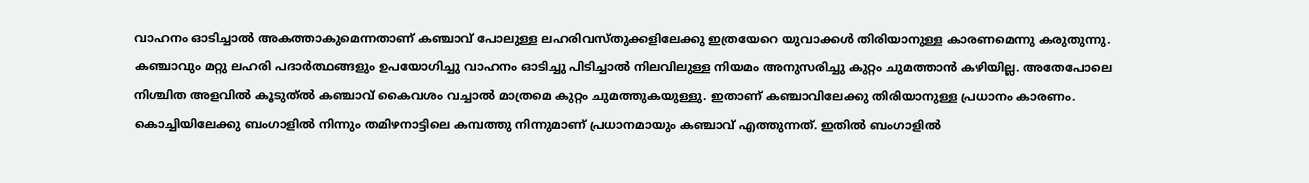വാഹനം ഓടിച്ചാല്‍ അകത്താകുമെന്നതാണ്‌ കഞ്ചാവ്‌ പോലുള്ള ലഹരിവസ്‌തുക്കളിലേക്കു ഇത്രയേറെ യുവാക്കള്‍ തിരിയാനുള്ള കാരണമെന്നു കരുതുന്നു. കഞ്ചാവും മറ്റു ലഹരി പദാര്‍ത്ഥങ്ങളും ഉപയോഗിച്ചു വാഹനം ഓടിച്ചു പിടിച്ചാല്‍ നിലവിലുള്ള നിയമം അനുസരിച്ചു കുറ്റം ചുമത്താന്‍ കഴിയില്ല. അതേപോലെ നിശ്ചിത അളവില്‍ കൂടുത്‌ല്‍ കഞ്ചാവ്‌ കൈവശം വച്ചാല്‍ മാത്രമെ കുറ്റം ചുമത്തുകയുള്ളു. ഇതാണ്‌ കഞ്ചാവിലേക്കു തിരിയാനുള്ള പ്രധാനം കാരണം.
കൊച്ചിയിലേക്കു ബംഗാളില്‍ നിന്നും തമിഴനാട്ടിലെ കമ്പത്തു നിന്നുമാണ്‌ പ്രധാനമായും കഞ്ചാവ്‌ എത്തുന്നത്‌. ഇതില്‍ ബംഗാളില്‍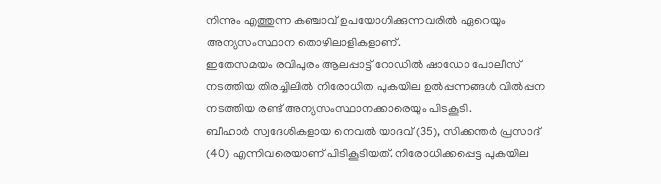നിന്നും എത്തുന്ന കഞ്ചാവ്‌ ഉപയോഗിക്കുന്നവരില്‍ ഏറെയും അന്യസംസ്ഥാന തൊഴിലാളികളാണ്‌.
ഇതേസമയം രവിപുരം ആലപ്പാട്ട്‌ റോഡില്‍ ഷാഡോ പോലീസ്‌ നടത്തിയ തിരച്ചിലില്‍ നിരോധിത പുകയില ഉല്‍പ്പന്നങ്ങള്‍ വില്‍പ്പന നടത്തിയ രണ്ട്‌ അന്യസംസ്ഥാനക്കാരെയും പിടകൂടി.
ബീഹാര്‍ സ്വദേശികളായ നെവല്‍ യാദവ്‌ (35), സിക്കന്തര്‍ പ്രസാദ്‌ (40) എന്നിവരെയാണ്‌ പിടികൂടിയത്‌. നിരോധിക്കപ്പെട്ട പുകയില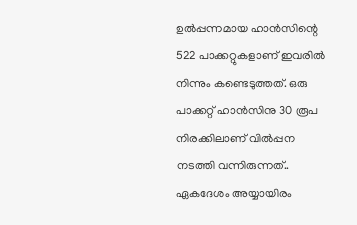ഉല്‍പ്പന്നമായ ഹാന്‍സിന്റെ 522 പാക്കറ്റുകളാണ്‌ ഇവരില്‍ നിന്നും കണ്ടെടുത്തത്‌. ഒരു പാക്കറ്റ്‌ ഹാന്‍സിനു 30 രൂപ നിരക്കിലാണ്‌ വില്‍പ്പന നടത്തി വന്നിരുന്നത്‌.. ഏകദേശം അയ്യായിരം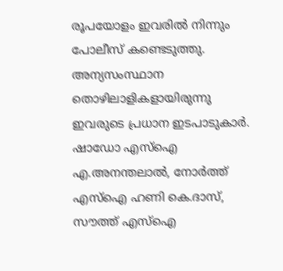രൂപയോളം ഇവരില്‍ നിന്നും പോലീസ്‌ കണ്ടെടുത്തു. അന്യസംസ്ഥാന തൊഴിലാളികളായിരുന്നു ഇവരുടെ പ്രധാന ഇടപാടുകാര്‍.
ഷാഡോ എസ്‌ഐ എ.അനന്തലാല്‍, നോര്‍ത്ത്‌ എസ്‌ഐ ഹണി കെ.ദാസ്‌, സൗത്ത്‌ എസ്‌ഐ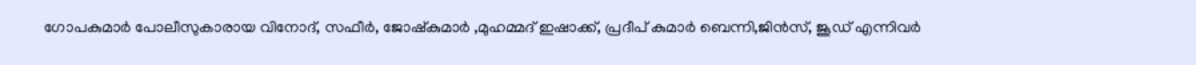ഗോപകുമാര്‍ പോലീസുകാരായ വിനോദ്‌, സഫീര്‍, ജോഷ്‌കുമാര്‍ ,മുഹമ്മദ്‌ ഇഷാക്ക്‌, പ്രദീപ്‌ കുമാര്‍ ബെന്നി,ജിന്‍സ്‌, ജൂഡ്‌ എന്നിവര്‍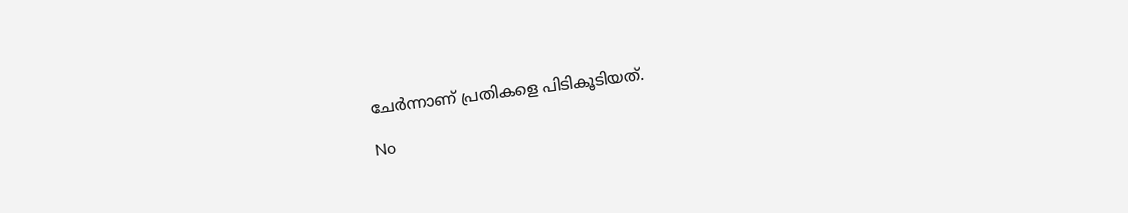ചേര്‍ന്നാണ്‌ പ്രതികളെ പിടികൂടിയത്‌.

No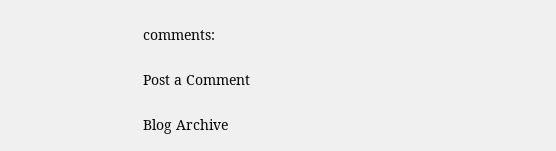comments:

Post a Comment

Blog Archive